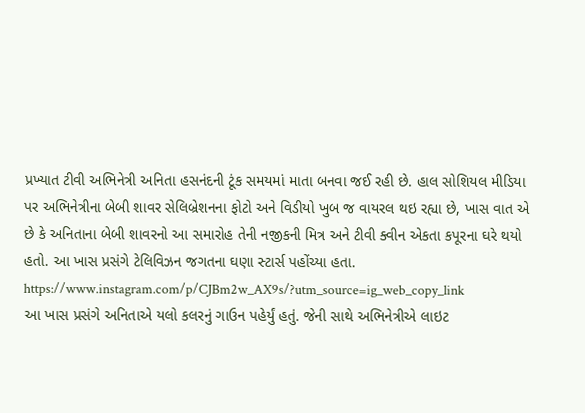પ્રખ્યાત ટીવી અભિનેત્રી અનિતા હસનંદની ટૂંક સમયમાં માતા બનવા જઈ રહી છે. હાલ સોશિયલ મીડિયા પર અભિનેત્રીના બેબી શાવર સેલિબ્રેશનના ફોટો અને વિડીયો ખુબ જ વાયરલ થઇ રહ્યા છે, ખાસ વાત એ છે કે અનિતાના બેબી શાવરનો આ સમારોહ તેની નજીકની મિત્ર અને ટીવી ક્વીન એકતા કપૂરના ઘરે થયો હતો. આ ખાસ પ્રસંગે ટેલિવિઝન જગતના ઘણા સ્ટાર્સ પહોંચ્યા હતા.
https://www.instagram.com/p/CJBm2w_AX9s/?utm_source=ig_web_copy_link
આ ખાસ પ્રસંગે અનિતાએ યલો કલરનું ગાઉન પહેર્યું હતું. જેની સાથે અભિનેત્રીએ લાઇટ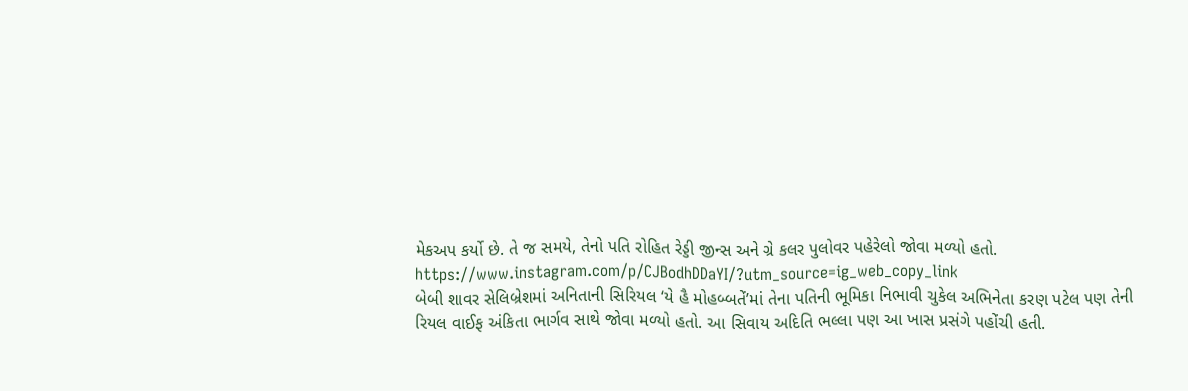મેકઅપ કર્યો છે. તે જ સમયે, તેનો પતિ રોહિત રેડ્ડી જીન્સ અને ગ્રે કલર પુલોવર પહેરેલો જોવા મળ્યો હતો.
https://www.instagram.com/p/CJBodhDDaYI/?utm_source=ig_web_copy_link
બેબી શાવર સેલિબ્રેશમાં અનિતાની સિરિયલ ‘યે હૈ મોહબ્બતેં’માં તેના પતિની ભૂમિકા નિભાવી ચુકેલ અભિનેતા કરણ પટેલ પણ તેની રિયલ વાઈફ અંકિતા ભાર્ગવ સાથે જોવા મળ્યો હતો. આ સિવાય અદિતિ ભલ્લા પણ આ ખાસ પ્રસંગે પહોંચી હતી.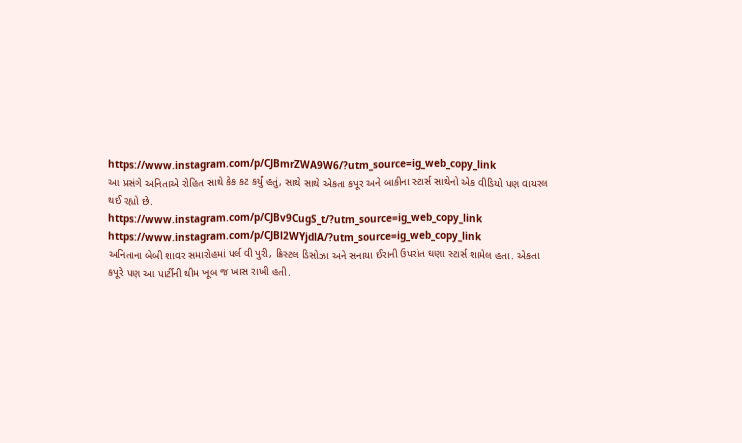https://www.instagram.com/p/CJBmrZWA9W6/?utm_source=ig_web_copy_link
આ પ્રસંગે અનિતાએ રોહિત સાથે કેક કટ કર્યું હતું, સાથે સાથે એકતા કપૂર અને બાકીના સ્ટાર્સ સાથેનો એક વીડિયો પણ વાયરલ થઈ રહ્યો છે.
https://www.instagram.com/p/CJBv9CugS_t/?utm_source=ig_web_copy_link
https://www.instagram.com/p/CJBl2WYjdlA/?utm_source=ig_web_copy_link
અનિતાના બેબી શાવર સમારોહમાં પર્લ વી પુરી, ક્રિસ્ટલ ડિસોઝા અને સનાયા ઈરાની ઉપરાંત ઘણા સ્ટાર્સ શામેલ હતા. એકતા કપૂરે પણ આ પાર્ટીની થીમ ખૂબ જ ખાસ રાખી હતી.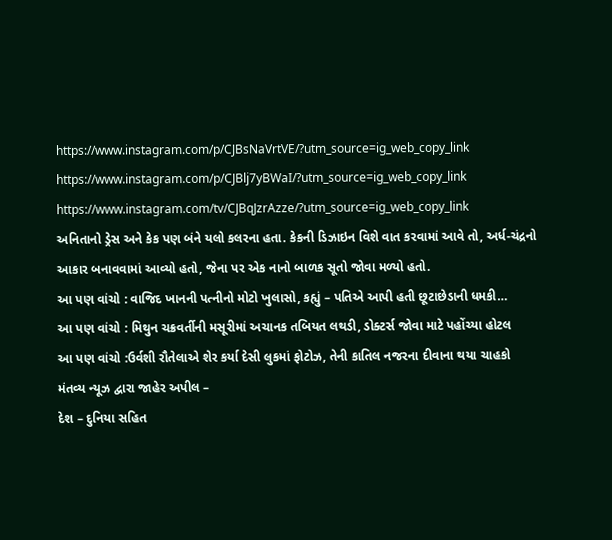https://www.instagram.com/p/CJBsNaVrtVE/?utm_source=ig_web_copy_link
https://www.instagram.com/p/CJBlj7yBWaI/?utm_source=ig_web_copy_link
https://www.instagram.com/tv/CJBqJzrAzze/?utm_source=ig_web_copy_link
અનિતાનો ડ્રેસ અને કેક પણ બંને યલો કલરના હતા. કેકની ડિઝાઇન વિશે વાત કરવામાં આવે તો, અર્ધ-ચંદ્રનો આકાર બનાવવામાં આવ્યો હતો, જેના પર એક નાનો બાળક સૂતો જોવા મળ્યો હતો.
આ પણ વાંચો : વાજિદ ખાનની પત્નીનો મોટો ખુલાસો, કહ્યું – પતિએ આપી હતી છૂટાછેડાની ધમકી…
આ પણ વાંચો : મિથુન ચક્રવર્તીની મસૂરીમાં અચાનક તબિયત લથડી, ડોક્ટર્સ જોવા માટે પહોંચ્યા હોટલ
આ પણ વાંચો :ઉર્વશી રૌતેલાએ શેર કર્યા દેસી લુકમાં ફોટોઝ, તેની કાતિલ નજરના દીવાના થયા ચાહકો
મંતવ્ય ન્યૂઝ દ્વારા જાહેર અપીલ –
દેશ – દુનિયા સહિત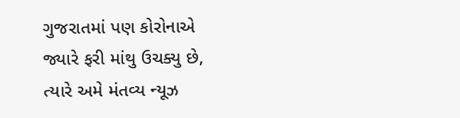ગુજરાતમાં પણ કોરોનાએ જ્યારે ફરી માંથુ ઉચક્યુ છે, ત્યારે અમે મંતવ્ય ન્યૂઝ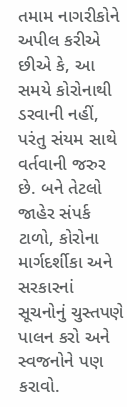તમામ નાગરીકોને અપીલ કરીએ છીએ કે, આ સમયે કોરોનાથી ડરવાની નહીં, પરંતુ સંયમ સાથે વર્તવાની જરુર છે. બને તેટલો જાહેર સંપર્ક ટાળો, કોરોના માર્ગદર્શીકા અને સરકારનાં સૂચનોનું ચુસ્તપણે પાલન કરો અને સ્વજનોને પણ કરાવો.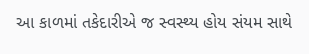આ કાળમાં તકેદારીએ જ સ્વસ્થ્ય હોય સંયમ સાથે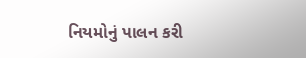નિયમોનું પાલન કરી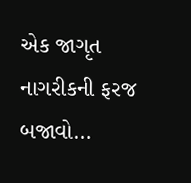એક જાગૃત નાગરીકની ફરજ બજાવો…